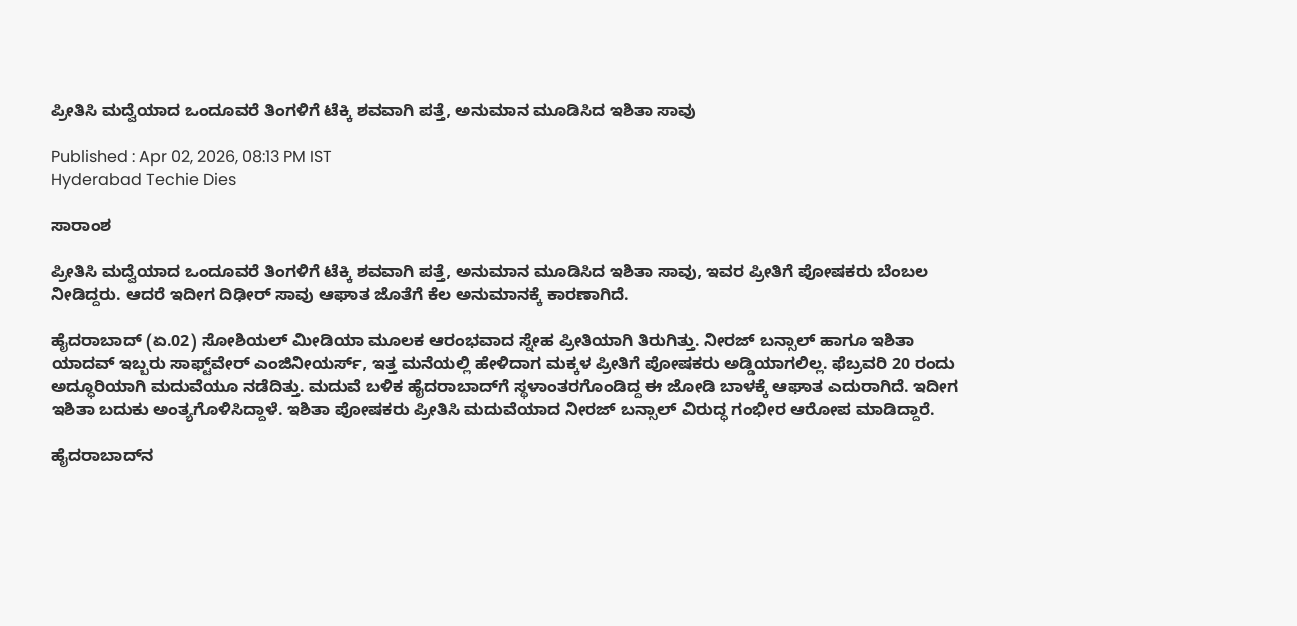ಪ್ರೀತಿಸಿ ಮದ್ವೆಯಾದ ಒಂದೂವರೆ ತಿಂಗಳಿಗೆ ಟೆಕ್ಕಿ ಶವವಾಗಿ ಪತ್ತೆ, ಅನುಮಾನ ಮೂಡಿಸಿದ ಇಶಿತಾ ಸಾವು

Published : Apr 02, 2026, 08:13 PM IST
Hyderabad Techie Dies

ಸಾರಾಂಶ

ಪ್ರೀತಿಸಿ ಮದ್ವೆಯಾದ ಒಂದೂವರೆ ತಿಂಗಳಿಗೆ ಟೆಕ್ಕಿ ಶವವಾಗಿ ಪತ್ತೆ, ಅನುಮಾನ ಮೂಡಿಸಿದ ಇಶಿತಾ ಸಾವು, ಇವರ ಪ್ರೀತಿಗೆ ಪೋಷಕರು ಬೆಂಬಲ ನೀಡಿದ್ದರು. ಆದರೆ ಇದೀಗ ದಿಢೀರ್ ಸಾವು ಆಘಾತ ಜೊತೆಗೆ ಕೆಲ ಅನುಮಾನಕ್ಕೆ ಕಾರಣಾಗಿದೆ.

ಹೈದರಾಬಾದ್ (ಏ.02) ಸೋಶಿಯಲ್ ಮೀಡಿಯಾ ಮೂಲಕ ಆರಂಭವಾದ ಸ್ನೇಹ ಪ್ರೀತಿಯಾಗಿ ತಿರುಗಿತ್ತು. ನೀರಜ್ ಬನ್ಸಾಲ್ ಹಾಗೂ ಇಶಿತಾ ಯಾದವ್ ಇಬ್ಬರು ಸಾಫ್ಟ್‌ವೇರ್ ಎಂಜಿನೀಯರ್ಸ್, ಇತ್ತ ಮನೆಯಲ್ಲಿ ಹೇಳಿದಾಗ ಮಕ್ಕಳ ಪ್ರೀತಿಗೆ ಪೋಷಕರು ಅಡ್ಡಿಯಾಗಲಿಲ್ಲ. ಫೆಬ್ರವರಿ 20 ರಂದು ಅದ್ಧೂರಿಯಾಗಿ ಮದುವೆಯೂ ನಡೆದಿತ್ತು. ಮದುವೆ ಬಳಿಕ ಹೈದರಾಬಾದ್‌ಗೆ ಸ್ಥಳಾಂತರಗೊಂಡಿದ್ದ ಈ ಜೋಡಿ ಬಾಳಕ್ಕೆ ಆಘಾತ ಎದುರಾಗಿದೆ. ಇದೀಗ ಇಶಿತಾ ಬದುಕು ಅಂತ್ಯಗೊಳಿಸಿದ್ದಾಳೆ. ಇಶಿತಾ ಪೋಷಕರು ಪ್ರೀತಿಸಿ ಮದುವೆಯಾದ ನೀರಜ್ ಬನ್ಸಾಲ್ ವಿರುದ್ಧ ಗಂಭೀರ ಆರೋಪ ಮಾಡಿದ್ದಾರೆ.

ಹೈದರಾಬಾದ್‌ನ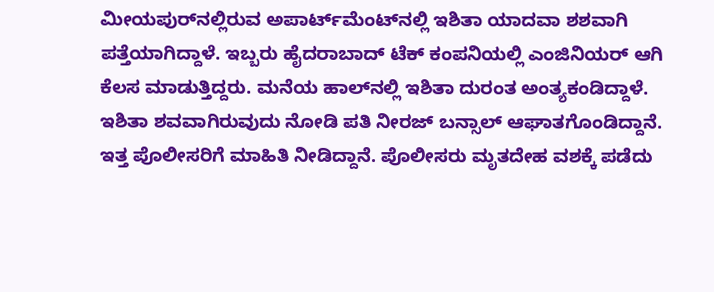ಮೀಯಪುರ್‌ನಲ್ಲಿರುವ ಅಪಾರ್ಟ್‌ಮೆಂಟ್‌ನಲ್ಲಿ ಇಶಿತಾ ಯಾದವಾ ಶಶವಾಗಿ ಪತ್ತೆಯಾಗಿದ್ದಾಳೆ. ಇಬ್ಬರು ಹೈದರಾಬಾದ್ ಟೆಕ್ ಕಂಪನಿಯಲ್ಲಿ ಎಂಜಿನಿಯರ್ ಆಗಿ ಕೆಲಸ ಮಾಡುತ್ತಿದ್ದರು. ಮನೆಯ ಹಾಲ್‌ನಲ್ಲಿ ಇಶಿತಾ ದುರಂತ ಅಂತ್ಯಕಂಡಿದ್ದಾಳೆ. ಇಶಿತಾ ಶವವಾಗಿರುವುದು ನೋಡಿ ಪತಿ ನೀರಜ್ ಬನ್ಸಾಲ್ ಆಘಾತಗೊಂಡಿದ್ದಾನೆ. ಇತ್ತ ಪೊಲೀಸರಿಗೆ ಮಾಹಿತಿ ನೀಡಿದ್ದಾನೆ. ಪೊಲೀಸರು ಮೃತದೇಹ ವಶಕ್ಕೆ ಪಡೆದು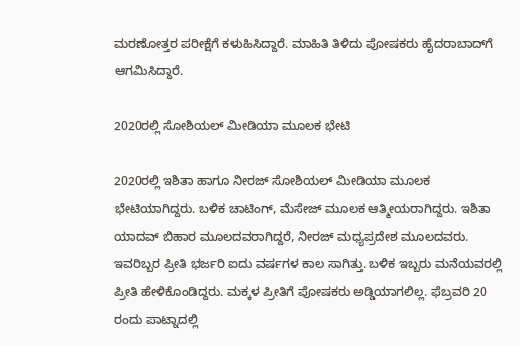ಮರಣೋತ್ತರ ಪರೀಕ್ಷೆಗೆ ಕಳುಹಿಸಿದ್ದಾರೆ. ಮಾಹಿತಿ ತಿಳಿದು ಪೋಷಕರು ಹೈದರಾಬಾದ್‌ಗೆ ಆಗಮಿಸಿದ್ದಾರೆ.

2020ರಲ್ಲಿ ಸೋಶಿಯಲ್ ಮೀಡಿಯಾ ಮೂಲಕ ಭೇಟಿ

2020ರಲ್ಲಿ ಇಶಿತಾ ಹಾಗೂ ನೀರಜ್ ಸೋಶಿಯಲ್ ಮೀಡಿಯಾ ಮೂಲಕ ಭೇಟಿಯಾಗಿದ್ದರು. ಬಳಿಕ ಚಾಟಿಂಗ್, ಮೆಸೇಜ್ ಮೂಲಕ ಆತ್ಮೀಯರಾಗಿದ್ದರು. ಇಶಿತಾ ಯಾದವ್ ಬಿಹಾರ ಮೂಲದವರಾಗಿದ್ದರೆ, ನೀರಜ್ ಮಧ್ಯಪ್ರದೇಶ ಮೂಲದವರು. ಇವರಿಬ್ಬರ ಪ್ರೀತಿ ಭರ್ಜರಿ ಐದು ವರ್ಷಗಳ ಕಾಲ ಸಾಗಿತ್ತು. ಬಳಿಕ ಇಬ್ಬರು ಮನೆಯವರಲ್ಲಿ ಪ್ರೀತಿ ಹೇಳಿಕೊಂಡಿದ್ದರು. ಮಕ್ಕಳ ಪ್ರೀತಿಗೆ ಪೋಷಕರು ಅಡ್ಡಿಯಾಗಲಿಲ್ಲ. ಫೆಬ್ರವರಿ 20 ರಂದು ಪಾಟ್ನಾದಲ್ಲಿ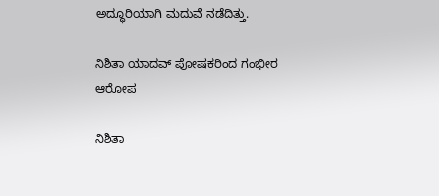ಅದ್ಧೂರಿಯಾಗಿ ಮದುವೆ ನಡೆದಿತ್ತು.

ನಿಶಿತಾ ಯಾದವ್ ಪೋಷಕರಿಂದ ಗಂಭೀರ ಆರೋಪ

ನಿಶಿತಾ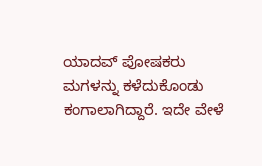ಯಾದವ್ ಪೋಷಕರು ಮಗಳನ್ನು ಕಳೆದುಕೊಂಡು ಕಂಗಾಲಾಗಿದ್ದಾರೆ. ಇದೇ ವೇಳೆ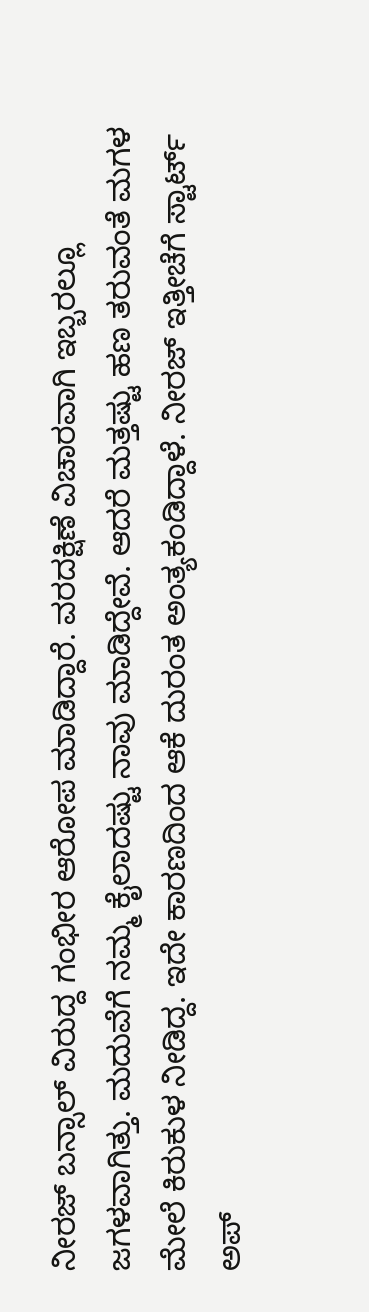ನೀರಜ್ ಬನ್ಸಾಲ್ ವಿರುದ್ದ ಗಂಭೀರ ಆರೋಪ ಮಾಡಿದ್ದಾರೆ. ವರದಕ್ಷಿಣೆ ವಿಚಾರವಾಗಿ ಇಬ್ಬರಲ್ಲೂ ಜಗಳವಾಗಿತ್ತು. ಮದುವೆಗೆ ನಮ್ಮ ಕೈಲಾದಷ್ಟು ನಾವು ಮಾಡಿದ್ದೇವೆ. ಆದರೆ ಮತ್ತಷ್ಟು ಹಣ ತರುವಂತೆ ಮಗಳ ಮೇಲೆ ಕಿರುಕುಳ ನೀಡಿದ್ದ. ಇದೇ ಕಾರಣದಿಂದ ಆಕೆ ದುರಂತ ಅಂತ್ಯಕಂಡಿದ್ದಾಳೆ. ನೀರಜ್ ಇತ್ತೀಚೆಗೆ ಸ್ಟಾರ್ಟ್ ಅಪ್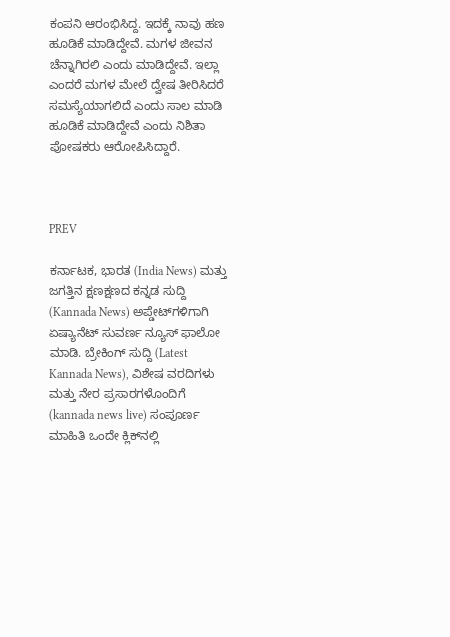ಕಂಪನಿ ಆರಂಭಿಸಿದ್ದ. ಇದಕ್ಕೆ ನಾವು ಹಣ ಹೂಡಿಕೆ ಮಾಡಿದ್ದೇವೆ. ಮಗಳ ಜೀವನ ಚೆನ್ನಾಗಿರಲಿ ಎಂದು ಮಾಡಿದ್ದೇವೆ. ಇಲ್ಲಾ ಎಂದರೆ ಮಗಳ ಮೇಲೆ ದ್ವೇಷ ತೀರಿಸಿದರೆ ಸಮಸ್ಯೆಯಾಗಲಿದೆ ಎಂದು ಸಾಲ ಮಾಡಿ ಹೂಡಿಕೆ ಮಾಡಿದ್ದೇವೆ ಎಂದು ನಿಶಿತಾ ಪೋಷಕರು ಆರೋಪಿಸಿದ್ದಾರೆ.



PREV

ಕರ್ನಾಟಕ, ಭಾರತ (India News) ಮತ್ತು ಜಗತ್ತಿನ ಕ್ಷಣಕ್ಷಣದ ಕನ್ನಡ ಸುದ್ದಿ (Kannada News) ಅಪ್ಡೇಟ್‌ಗಳಿಗಾಗಿ ಏಷ್ಯಾನೆಟ್ ಸುವರ್ಣ ನ್ಯೂಸ್‌ ಫಾಲೋ ಮಾಡಿ. ಬ್ರೇಕಿಂಗ್ ಸುದ್ದಿ (Latest Kannada News), ವಿಶೇಷ ವರದಿಗಳು ಮತ್ತು ನೇರ ಪ್ರಸಾರಗಳೊಂದಿಗೆ (kannada news live) ಸಂಪೂರ್ಣ ಮಾಹಿತಿ ಒಂದೇ ಕ್ಲಿಕ್‌ನಲ್ಲಿ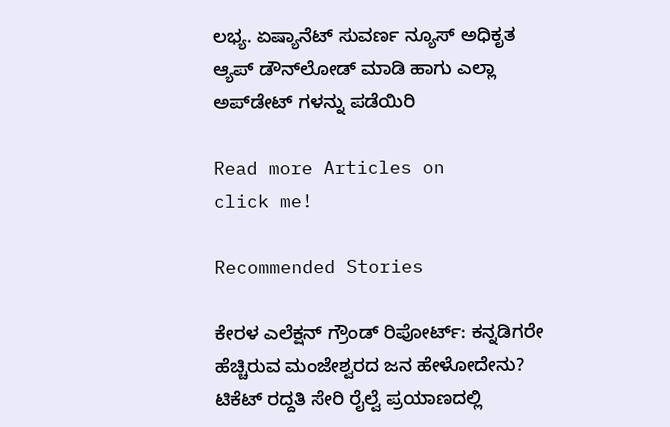ಲಭ್ಯ. ಏಷ್ಯಾನೆಟ್ ಸುವರ್ಣ ನ್ಯೂಸ್ ಅಧಿಕೃತ ಆ್ಯಪ್ ಡೌನ್‌ಲೋಡ್ ಮಾಡಿ ಹಾಗು ಎಲ್ಲಾ ಅಪ್‌ಡೇಟ್ ಗಳನ್ನು ಪಡೆಯಿರಿ

Read more Articles on
click me!

Recommended Stories

ಕೇರಳ ಎಲೆಕ್ಷನ್ ಗ್ರೌಂಡ್ ರಿಪೋರ್ಟ್: ಕನ್ನಡಿಗರೇ ಹೆಚ್ಚಿರುವ ಮಂಜೇಶ್ವರದ ಜನ ಹೇಳೋದೇನು?
ಟಿಕೆಟ್ ರದ್ದತಿ ಸೇರಿ ರೈಲ್ವೆ ಪ್ರಯಾಣದಲ್ಲಿ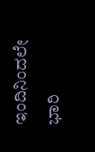ಇಂದಿನಿಂದಲೇ ಭಾರಿ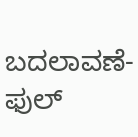ಬದಲಾವಣೆ- ಫುಲ್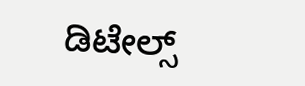ಡಿಟೇಲ್ಸ್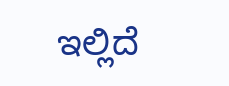ಇಲ್ಲಿದೆ